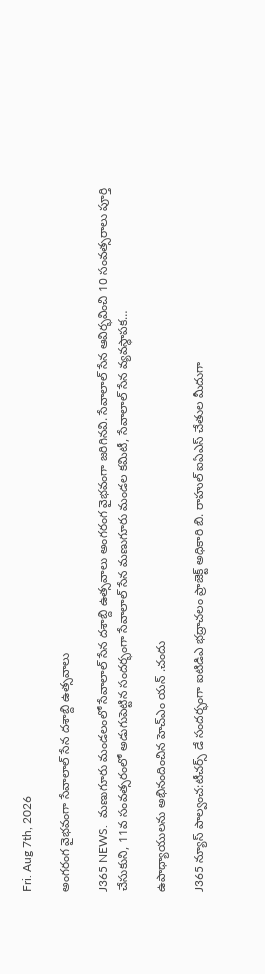Fri. Aug 7th, 2026

అంగరంగ వైభవంగా సేవాలాల్ సేన దశాబ్ది ఉత్సవాలు

J365 NEWS.  మణుగూరు మండలంలో సేవాలాల్ సేన దశాబ్ది ఉత్సవాలు అంగరంగ వైభవంగా జరిగినవి. సేవాలాల్ సేన ఆవిర్భవించి 10 సంవత్సరాలు పూర్తి చేసుకుని, 11వ సంవత్సరంలో అడుగుపెట్టిన సందర్భంగా సేవాలాల్ సేన మణుగూరు మండల కమిటీ, సేవాలాల్ సేన వ్యవస్థాపక…

ఉపాధ్యాయులను అభినందించిన హెచ్ఎం యన్ .చందు

J365 న్యూస్ పాల్వంచ:టీచర్స్ డే సందర్భంగా ఐటిడిఎ భద్రాచలం ప్రాజెక్ట్ అధికారి బి. రాహుల్ ఐఏఎస్ చేతుల మీదుగా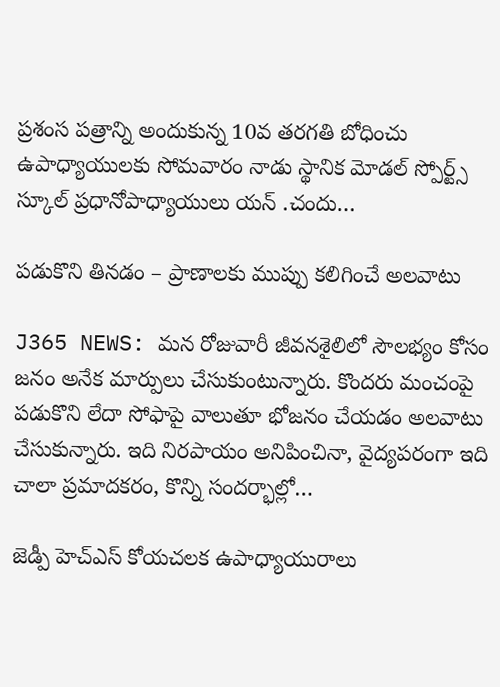ప్రశంస పత్రాన్ని అందుకున్న 10వ తరగతి బోధించు ఉపాధ్యాయులకు సోమవారం నాడు స్థానిక మోడల్ స్పోర్ట్స్ స్కూల్ ప్రధానోపాధ్యాయులు యన్ .చందు…

పడుకొని తినడం – ప్రాణాలకు ముప్పు కలిగించే అలవాటు

J365 NEWS: మన రోజువారీ జీవనశైలిలో సౌలభ్యం కోసం జనం అనేక మార్పులు చేసుకుంటున్నారు. కొందరు మంచంపై పడుకొని లేదా సోఫాపై వాలుతూ భోజనం చేయడం అలవాటు చేసుకున్నారు. ఇది నిరపాయం అనిపించినా, వైద్యపరంగా ఇది చాలా ప్రమాదకరం, కొన్ని సందర్భాల్లో…

జెడ్పీ హెచ్‌ఎస్ కోయచలక ఉపాధ్యాయురాలు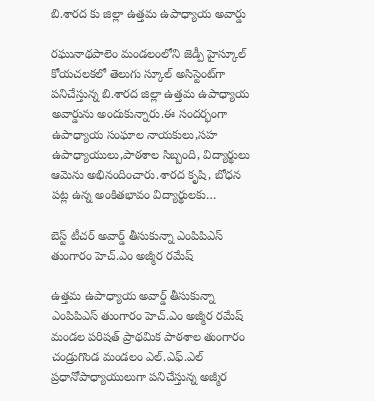బి.శారద కు జిల్లా ఉత్తమ ఉపాధ్యాయ అవార్డు

రఘునాథపాలెం మండలంలోని జెడ్పీ హైస్కూల్ కోయచలకలో తెలుగు స్కూల్ అసిస్టెంట్‌గా పనిచేస్తున్న బి.శారద జిల్లా ఉత్తమ ఉపాధ్యాయ అవార్డును అందుకున్నారు.ఈ సందర్భంగా ఉపాధ్యాయ సంఘాల నాయకులు,సహ ఉపాధ్యాయులు,పాఠశాల సిబ్బంది, విద్యార్థులు ఆమెను అభినందించారు.శారద కృషి, బోధన పట్ల ఉన్న అంకితభావం విద్యార్థులకు…

బెస్ట్ టీచర్ అవార్డ్ తీసుకున్నా ఎంపిపిఎస్ తుంగారం హెచ్.ఎం అజ్మీర రమేష్

ఉత్తమ ఉపాధ్యాయ అవార్డ్ తీసుకున్నా ఎంపిపిఎస్ తుంగారం హెచ్.ఎం అజ్మీర రమేష్ మండల పరిషత్ ప్రాథమిక పాఠశాల తుంగారం చండ్రుగొండ మండలం ఎల్.ఎఫ్.ఎల్ ప్రధానోపాధ్యాయులుగా పనిచేస్తున్న అజ్మీర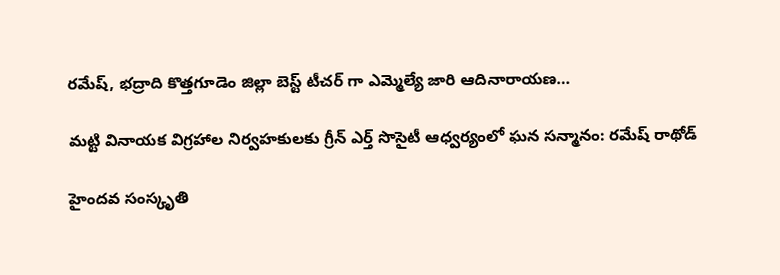రమేష్, భద్రాది కొత్తగూడెం జిల్లా బెస్ట్ టీచర్ గా ఎమ్మెల్యే జారి ఆదినారాయణ…

మట్టి వినాయక విగ్రహాల నిర్వహకులకు గ్రీన్ ఎర్త్ సొసైటీ ఆధ్వర్యంలో ఘన సన్మానం: రమేష్ రాథోడ్

హైందవ సంస్కృతి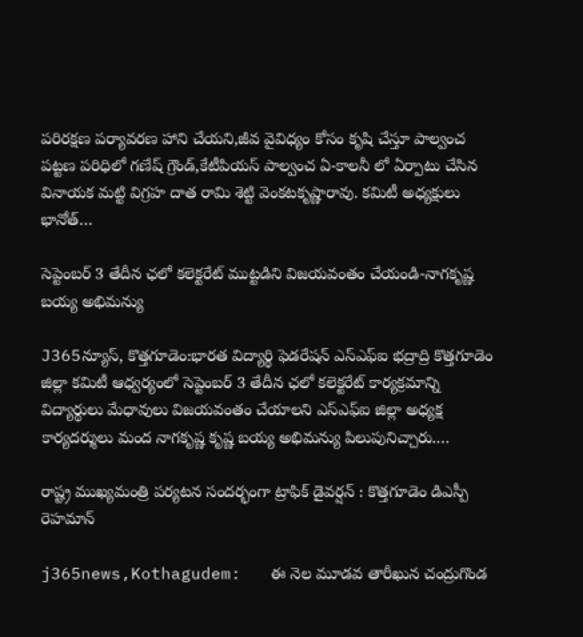పరిరక్షణ పర్యావరణ హాని చేయని,జీవ వైవిధ్యం కోసం కృషి చేస్తూ పాల్వంచ పట్టణ పరిధిలో గణేష్ గ్రౌండ్,కేటీపియస్ పాల్వంచ ఏ-కాలనీ లో ఏర్పాటు చేసిన వినాయక మట్టి విగ్రహ దాత రామి శెట్టి వెంకటకృష్ణారావు. కమిటీ అధ్యక్షులు భానోత్…

సెప్టెంబర్ 3 తేదీన ఛలో కలెక్టరేట్ ముట్టడిని విజయవంతం చేయండి-నాగకృష్ణ బయ్య అభిమన్యు

J365న్యూస్, కొత్తగూడెం:భారత విద్యార్థి ఫెడరేషన్ ఎస్ఎఫ్ఐ భద్రాద్రి కొత్తగూడెం జిల్లా కమిటీ ఆధ్వర్యంలో సెప్టెంబర్ 3 తేదీన ఛలో కలెక్టరేట్ కార్యక్రమాన్ని విద్యార్థులు మేధావులు విజయవంతం చేయాలని ఎస్ఎఫ్ఐ జిల్లా అధ్యక్ష కార్యదర్శులు మంద నాగకృష్ణ కృష్ణ బయ్య అభిమన్యు పిలుపునిచ్చారు.…

రాష్ట్ర ముఖ్యమంత్రి పర్యటన సందర్భంగా ట్రాఫిక్ డైవర్షన్ : కొత్తగూడెం డిఎస్పీ రెహమాన్

j365news,Kothagudem:   ఈ నెల మూడవ తారీఖున చంద్రుగొండ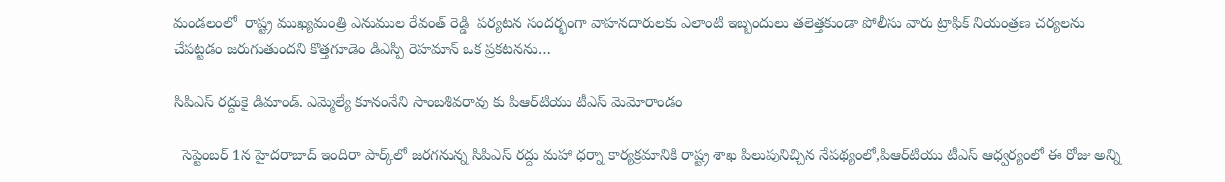మండలంలో  రాష్ట్ర ముఖ్యమంత్రి ఎనుముల రేవంత్ రెడ్డి  పర్యటన సందర్భంగా వాహనదారులకు ఎలాంటి ఇబ్బందులు తలెత్తకుండా పోలీసు వారు ట్రాఫిక్ నియంత్రణ చర్యలను చేపట్టడం జరుగుతుందని కొత్తగూడెం డిఎస్పి రెహమాన్ ఒక ప్రకటనను…

సిపిఎస్ రద్దుకై డిమాండ్. ఎమ్మెల్యే కూనంనేని సాంబశివరావు కు పిఆర్‌టియు టీఎస్ మెమోరాండం

  సెప్టెంబర్ 1న హైదరాబాద్ ఇందిరా పార్క్‌లో జరగనున్న సిపిఎస్ రద్దు మహా ధర్నా కార్యక్రమానికి రాష్ట్ర శాఖ పిలుపునిచ్చిన నేపథ్యంలో,పిఆర్‌టియు టీఎస్ ఆధ్వర్యంలో ఈ రోజు అన్ని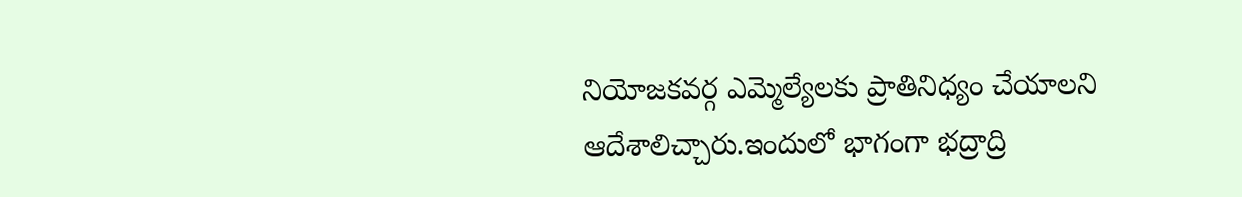నియోజకవర్గ ఎమ్మెల్యేలకు ప్రాతినిధ్యం చేయాలని ఆదేశాలిచ్చారు.ఇందులో భాగంగా భద్రాద్రి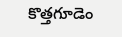కొత్తగూడెం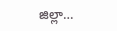జిల్లా…